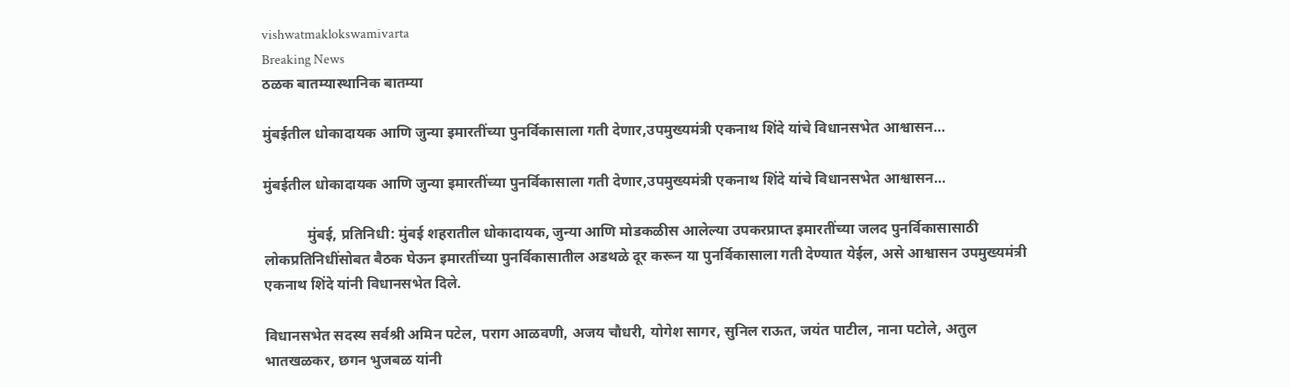vishwatmaklokswamivarta
Breaking News
ठळक बातम्यास्थानिक बातम्या

मुंबईतील धोकादायक आणि जुन्या इमारतींच्या पुनर्विकासाला गती देणार,उपमुख्यमंत्री एकनाथ शिंदे यांचे विधानसभेत आश्वासन…

मुंबईतील धोकादायक आणि जुन्या इमारतींच्या पुनर्विकासाला गती देणार,उपमुख्यमंत्री एकनाथ शिंदे यांचे विधानसभेत आश्वासन…

            मुंबई, प्रतिनिधी: मुंबई शहरातील धोकादायक, जुन्या आणि मोडकळीस आलेल्या उपकरप्राप्त इमारतींच्या जलद पुनर्विकासासाठी लोकप्रतिनिधींसोबत बैठक घेऊन इमारतींच्या पुनर्विकासातील अडथळे दूर करून या पुनर्विकासाला गती देण्यात येईल, असे आश्वासन उपमुख्यमंत्री एकनाथ शिंदे यांनी विधानसभेत दिले.

विधानसभेत सदस्य सर्वश्री अमिन पटेल, पराग आळवणी, अजय चौधरी, योगेश सागर, सुनिल राऊत, जयंत पाटील, नाना पटोले, अतुल भातखळकर, छगन भुजबळ यांनी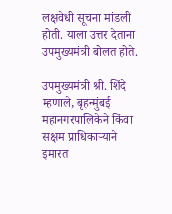लक्षवेधी सूचना मांडली होती. याला उत्तर देताना उपमुख्यमंत्री बोलत होते.

उपमुख्यमंत्री श्री. शिंदे म्हणाले, बृहन्मुंबई महानगरपालिकेने किंवा सक्षम प्राधिकाऱ्याने इमारत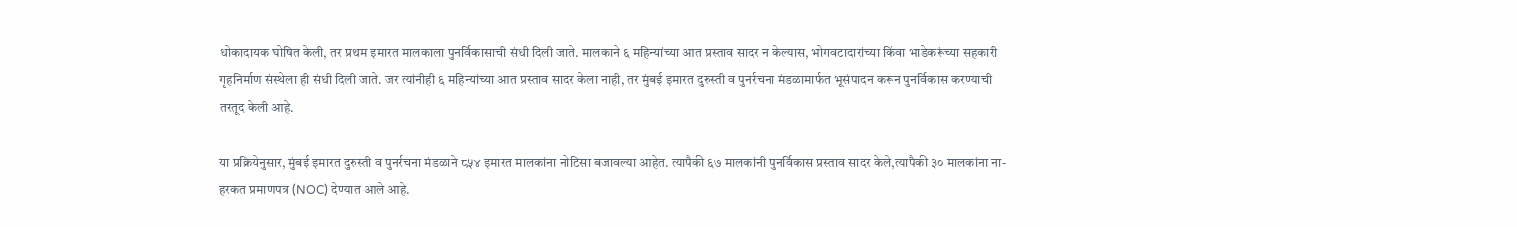धोकादायक घोषित केली, तर प्रथम इमारत मालकाला पुनर्विकासाची संधी दिली जाते. मालकाने ६ महिन्यांच्या आत प्रस्ताव सादर न केल्यास, भोगवटादारांच्या किंवा भाडेकरूंच्या सहकारी गृहनिर्माण संस्थेला ही संधी दिली जाते. जर त्यांनीही ६ महिन्यांच्या आत प्रस्ताव सादर केला नाही, तर मुंबई इमारत दुरुस्ती व पुनर्रचना मंडळामार्फत भूसंपादन करून पुनर्विकास करण्याची तरतूद केली आहे.

या प्रक्रियेनुसार, मुंबई इमारत दुरुस्ती व पुनर्रचना मंडळाने ८५४ इमारत मालकांना नोटिसा बजावल्या आहेत. त्यापैकी ६७ मालकांनी पुनर्विकास प्रस्ताव सादर केले,त्यापैकी ३० मालकांना ना-हरकत प्रमाणपत्र (NOC) देण्यात आले आहे.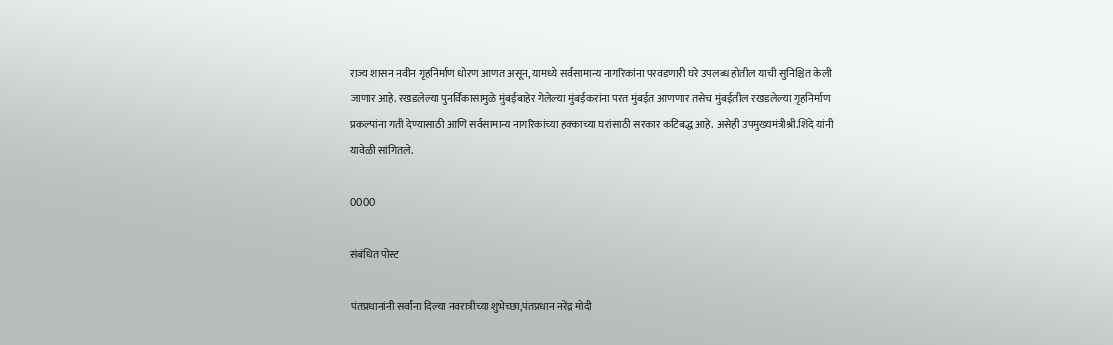राज्य शासन नवीन गृहनिर्माण धोरण आणत असून, यामध्ये सर्वसामान्य नागरिकांना परवडणारी घरे उपलब्ध होतील याची सुनिश्चित केली जाणार आहे. रखडलेल्या पुनर्विकासामुळे मुंबईबाहेर गेलेल्या मुंबईकरांना परत मुंबईत आणणार तसेच मुंबईतील रखडलेल्या गृहनिर्माण प्रकल्पांना गती देण्यासाठी आणि सर्वसामान्य नागरिकांच्या हक्काच्या घरांसाठी सरकार कटिबद्ध आहे. असेही उपमुख्यमंत्रीश्री.शिंदे यांनी यावेळी सांगितले.

0000

संबंधित पोस्ट

पंतप्रधानांनी सर्वांना दिल्या नवरात्रीच्या शुभेच्छा,पंतप्रधान नरेंद्र मोदी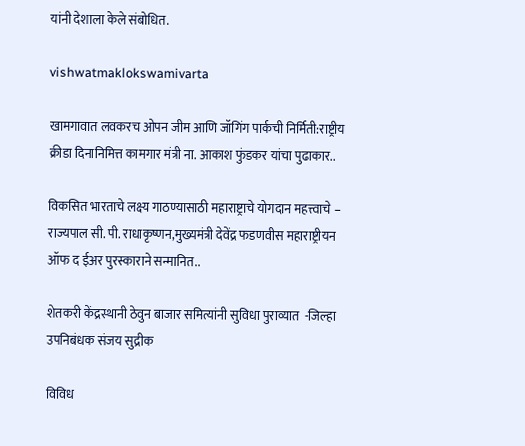यांनी देशाला केले संबोधित.

vishwatmaklokswamivarta

खामगावात लवकरच ओपन जीम आणि जॉगिंग पार्कची निर्मिती:राष्ट्रीय क्रीडा दिनानिमित्त कामगार मंत्री ना. आकाश फुंडकर यांचा पुढाकार..

विकसित भारताचे लक्ष्य गाठण्यासाठी महाराष्ट्राचे योगदान महत्त्वाचे – राज्यपाल सी. पी. राधाकृष्णन,मुख्यमंत्री देवेंद्र फडणवीस महाराष्ट्रीयन ऑफ द ईअर पुरस्काराने सन्मानित..

शेतकरी केंद्रस्थानी ठेवुन बाजार समित्यांनी सुविधा पुराव्यात  -जिल्हा उपनिबंधक संजय सुद्रीक

विविध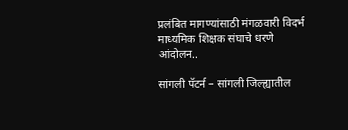प्रलंबित मागण्यांसाठी मंगळवारी विदर्भ माध्यमिक शिक्षक संघाचे धरणे आंदोलन..

सांगली पॅटर्न – सांगली जिल्ह्यातील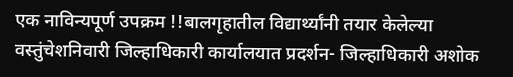एक नाविन्यपूर्ण उपक्रम !!बालगृहातील विद्यार्थ्यांनी तयार केलेल्या वस्तुंचेशनिवारी जिल्हाधिकारी कार्यालयात प्रदर्शन- जिल्हाधिकारी अशोक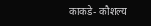काकडे- कौशल्य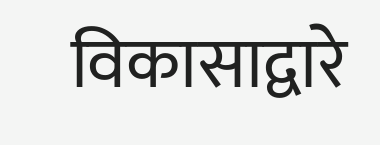विकासाद्वारे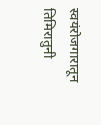स्वयंरोजगारातून तिमिरातुनी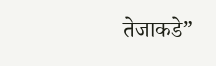तेजाकडे”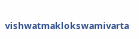vishwatmaklokswamivarta